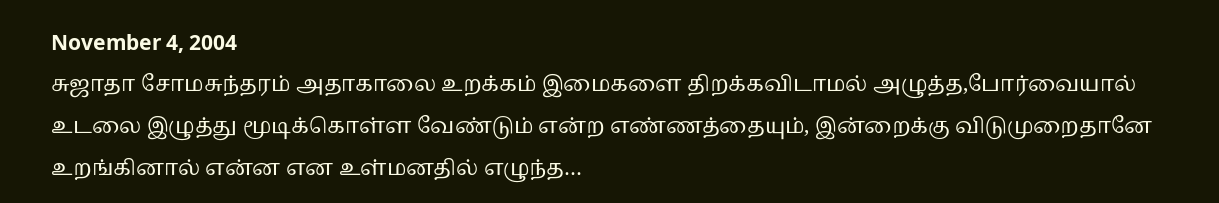November 4, 2004
சுஜாதா சோமசுந்தரம் அதாகாலை உறக்கம் இமைகளை திறக்கவிடாமல் அழுத்த,போர்வையால் உடலை இழுத்து மூடிக்கொள்ள வேண்டும் என்ற எண்ணத்தையும், இன்றைக்கு விடுமுறைதானே உறங்கினால் என்ன என உள்மனதில் எழுந்த…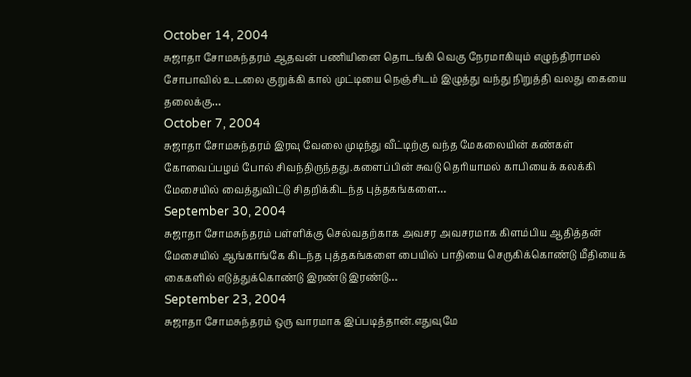October 14, 2004
சுஜாதா சோமசுந்தரம் ஆதவன் பணியினை தொடங்கி வெகு நேரமாகியும் எழுந்திராமல் சோபாவில் உடலை குறுக்கி கால் முட்டியை நெஞ்சிடம் இழுத்து வந்து நிறுத்தி வலது கையை தலைக்கு…
October 7, 2004
சுஜாதா சோமசுந்தரம் இரவு வேலை முடிந்து வீட்டிற்கு வந்த மேகலையின் கண்கள் கோவைப்பழம் போல் சிவந்திருந்தது.களைப்பின் சுவடு தெரியாமல் காபியைக் கலக்கி மேசையில் வைத்துவிட்டு சிதறிக்கிடந்த புத்தகங்களை…
September 30, 2004
சுஜாதா சோமசுந்தரம் பள்ளிக்கு செல்வதற்காக அவசர அவசரமாக கிளம்பிய ஆதித்தன் மேசையில் ஆங்காங்கே கிடந்த புத்தகங்களை பையில் பாதியை செருகிக்கொண்டு மீதியைக் கைகளில் எடுத்துக்கொண்டு இரண்டு இரண்டு…
September 23, 2004
சுஜாதா சோமசுந்தரம் ஒரு வாரமாக இப்படித்தான்.எதுவுமே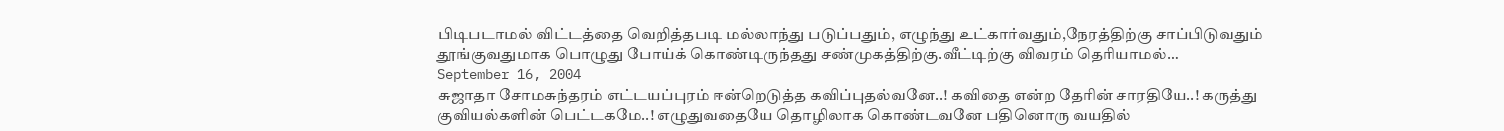பிடிபடாமல் விட்டத்தை வெறித்தபடி மல்லாந்து படுப்பதும், எழுந்து உட்கார்வதும்,நேரத்திற்கு சாப்பிடுவதும் தூங்குவதுமாக பொழுது போய்க் கொண்டிருந்தது சண்முகத்திற்கு.வீட்டிற்கு விவரம் தெரியாமல்…
September 16, 2004
சுஜாதா சோமசுந்தரம் எட்டயப்புரம் ஈன்றெடுத்த கவிப்புதல்வனே..! கவிதை என்ற தேரின் சாரதியே..! கருத்து குவியல்களின் பெட்டகமே..! எழுதுவதையே தொழிலாக கொண்டவனே பதினொரு வயதில்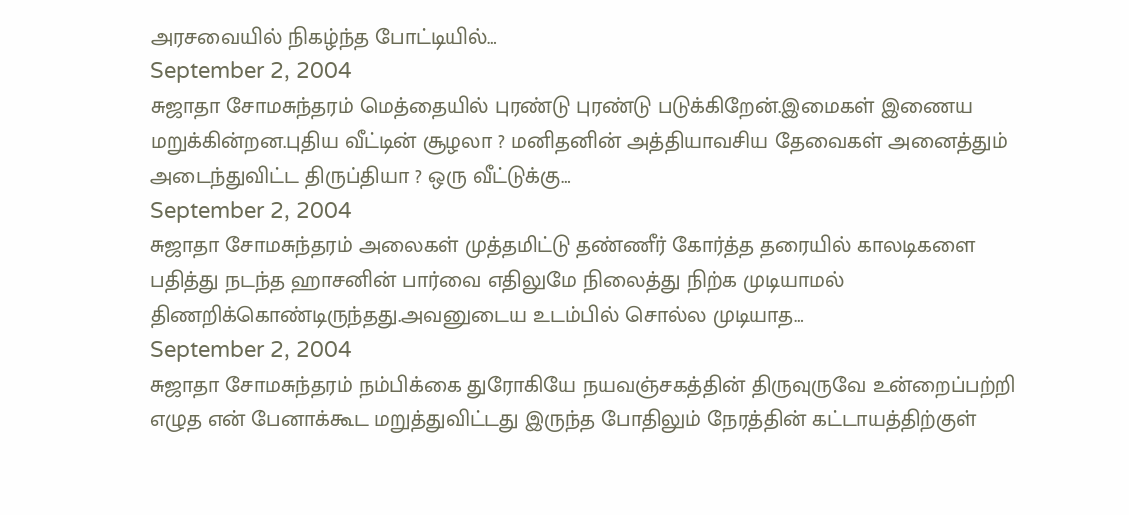அரசவையில் நிகழ்ந்த போட்டியில்…
September 2, 2004
சுஜாதா சோமசுந்தரம் மெத்தையில் புரண்டு புரண்டு படுக்கிறேன்.இமைகள் இணைய மறுக்கின்றன.புதிய வீட்டின் சூழலா ? மனிதனின் அத்தியாவசிய தேவைகள் அனைத்தும் அடைந்துவிட்ட திருப்தியா ? ஒரு வீட்டுக்கு…
September 2, 2004
சுஜாதா சோமசுந்தரம் அலைகள் முத்தமிட்டு தண்ணீர் கோர்த்த தரையில் காலடிகளை பதித்து நடந்த ஹாசனின் பார்வை எதிலுமே நிலைத்து நிற்க முடியாமல் திணறிக்கொண்டிருந்தது.அவனுடைய உடம்பில் சொல்ல முடியாத…
September 2, 2004
சுஜாதா சோமசுந்தரம் நம்பிக்கை துரோகியே நயவஞ்சகத்தின் திருவுருவே உன்றைப்பற்றி எழுத என் பேனாக்கூட மறுத்துவிட்டது இருந்த போதிலும் நேரத்தின் கட்டாயத்திற்குள்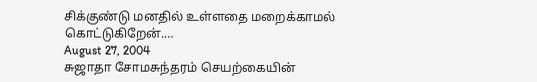சிக்குண்டு மனதில் உள்ளதை மறைக்காமல் கொட்டுகிறேன்.…
August 27, 2004
சுஜாதா சோமசுந்தரம் செயற்கையின்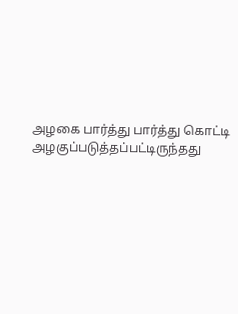அழகை பார்த்து பார்த்து கொட்டி அழகுப்படுத்தப்பட்டிருந்தது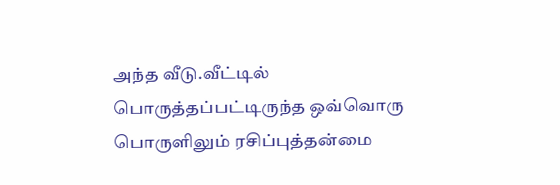அந்த வீடு.வீட்டில் பொருத்தப்பட்டிருந்த ஒவ்வொரு பொருளிலும் ரசிப்புத்தன்மை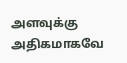அளவுக்கு அதிகமாகவே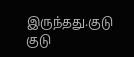இருந்தது.குடு குடு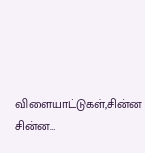விளையாட்டுகள்,சின்ன சின்ன…